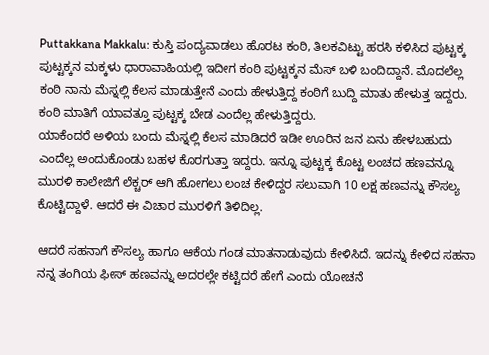Puttakkana Makkalu: ಕುಸ್ತಿ ಪಂದ್ಯವಾಡಲು ಹೊರಟ ಕಂಠಿ, ತಿಲಕವಿಟ್ಟು ಹರಸಿ ಕಳಿಸಿದ ಪುಟ್ಟಕ್ಕ
ಪುಟ್ಟಕ್ಕನ ಮಕ್ಕಳು ಧಾರಾವಾಹಿಯಲ್ಲಿ ಇದೀಗ ಕಂಠಿ ಪುಟ್ಟಕ್ಕನ ಮೆಸ್ ಬಳಿ ಬಂದಿದ್ದಾನೆ. ಮೊದಲೆಲ್ಲ ಕಂಠಿ ನಾನು ಮೆಸ್ನಲ್ಲಿ ಕೆಲಸ ಮಾಡುತ್ತೇನೆ ಎಂದು ಹೇಳುತ್ತಿದ್ದ ಕಂಠಿಗೆ ಬುದ್ದಿ ಮಾತು ಹೇಳುತ್ತ ಇದ್ದರು. ಕಂಠಿ ಮಾತಿಗೆ ಯಾವತ್ತೂ ಪುಟ್ಟಕ್ಕ ಬೇಡ ಎಂದೆಲ್ಲ ಹೇಳುತ್ತಿದ್ದರು.
ಯಾಕೆಂದರೆ ಅಳಿಯ ಬಂದು ಮೆಸ್ನಲ್ಲಿ ಕೆಲಸ ಮಾಡಿದರೆ ಇಡೀ ಊರಿನ ಜನ ಏನು ಹೇಳಬಹುದು ಎಂದೆಲ್ಲ ಅಂದುಕೊಂಡು ಬಹಳ ಕೊರಗುತ್ತಾ ಇದ್ದರು. ಇನ್ನೂ ಪುಟ್ಟಕ್ಕ ಕೊಟ್ಟ ಲಂಚದ ಹಣವನ್ನೂ ಮುರಳಿ ಕಾಲೇಜಿಗೆ ಲೆಕ್ಚರ್ ಆಗಿ ಹೋಗಲು ಲಂಚ ಕೇಳಿದ್ದರ ಸಲುವಾಗಿ 10 ಲಕ್ಷ ಹಣವನ್ನು ಕೌಸಲ್ಯ ಕೊಟ್ಟಿದ್ದಾಳೆ. ಆದರೆ ಈ ವಿಚಾರ ಮುರಳಿಗೆ ತಿಳಿದಿಲ್ಲ.

ಆದರೆ ಸಹನಾಗೆ ಕೌಸಲ್ಯ ಹಾಗೂ ಆಕೆಯ ಗಂಡ ಮಾತನಾಡುವುದು ಕೇಳಿಸಿದೆ. ಇದನ್ನು ಕೇಳಿದ ಸಹನಾ ನನ್ನ ತಂಗಿಯ ಫೀಸ್ ಹಣವನ್ನು ಅದರಲ್ಲೇ ಕಟ್ಟಿದರೆ ಹೇಗೆ ಎಂದು ಯೋಚನೆ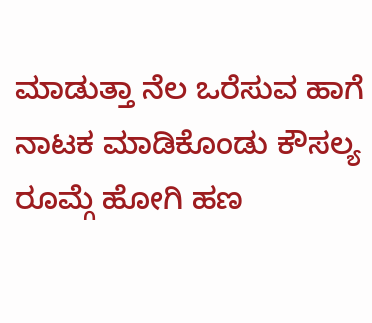ಮಾಡುತ್ತಾ ನೆಲ ಒರೆಸುವ ಹಾಗೆ ನಾಟಕ ಮಾಡಿಕೊಂಡು ಕೌಸಲ್ಯ ರೂಮ್ಗೆ ಹೋಗಿ ಹಣ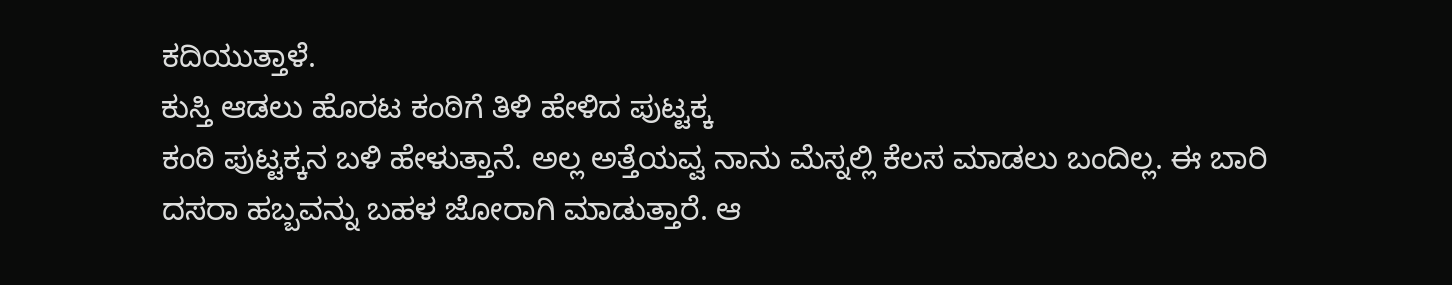ಕದಿಯುತ್ತಾಳೆ.
ಕುಸ್ತಿ ಆಡಲು ಹೊರಟ ಕಂಠಿಗೆ ತಿಳಿ ಹೇಳಿದ ಪುಟ್ಟಕ್ಕ
ಕಂಠಿ ಪುಟ್ಟಕ್ಕನ ಬಳಿ ಹೇಳುತ್ತಾನೆ. ಅಲ್ಲ ಅತ್ತೆಯವ್ವ ನಾನು ಮೆಸ್ನಲ್ಲಿ ಕೆಲಸ ಮಾಡಲು ಬಂದಿಲ್ಲ. ಈ ಬಾರಿ ದಸರಾ ಹಬ್ಬವನ್ನು ಬಹಳ ಜೋರಾಗಿ ಮಾಡುತ್ತಾರೆ. ಆ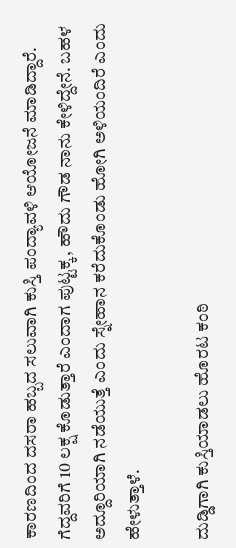ಕಾರಣದಿಂದ ದಸರಾ ಹಬ್ಬದ ಸಲುವಾಗಿ ಕುಸ್ತಿ ಪಂದ್ಯಾವಳಿ ಆಯೋಜನೆ ಮಾಡಿದ್ದಾರೆ. ಗೆದ್ದವರಿಗೆ 10 ಲಕ್ಷ ಕೊಡುತ್ತಾರೆ ಎಂದಾಗ ಪುಟ್ಟಕ್ಕ, ಹೌದು ಗೌಡ ನಾನು ಕೇಳಿದ್ದೇನೆ. ಬಹಳ ಅದ್ದೂರಿಯಾಗಿ ನಡೆಯುತ್ತೆ ಎಂದು ಸ್ನೇಹಾನ ಕರೆದುಕೊಂಡು ಹೋಗಿ ಅಳಿಯಂದಿರೆ ಎಂದು ಹೇಳುತ್ತಾಳೆ.

ದುಡ್ಡಿಗಾಗಿ ಕುಸ್ತಿಯಾಡಲು ಹೊರಟ ಕಂಠಿ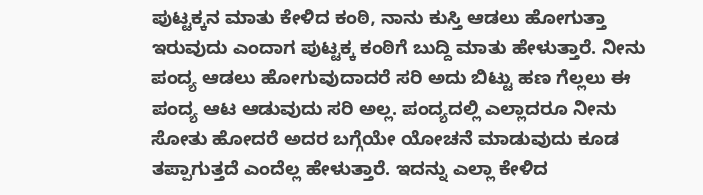ಪುಟ್ಟಕ್ಕನ ಮಾತು ಕೇಳಿದ ಕಂಠಿ, ನಾನು ಕುಸ್ತಿ ಆಡಲು ಹೋಗುತ್ತಾ ಇರುವುದು ಎಂದಾಗ ಪುಟ್ಟಕ್ಕ ಕಂಠಿಗೆ ಬುದ್ದಿ ಮಾತು ಹೇಳುತ್ತಾರೆ. ನೀನು ಪಂದ್ಯ ಆಡಲು ಹೋಗುವುದಾದರೆ ಸರಿ ಅದು ಬಿಟ್ಟು ಹಣ ಗೆಲ್ಲಲು ಈ ಪಂದ್ಯ ಆಟ ಆಡುವುದು ಸರಿ ಅಲ್ಲ. ಪಂದ್ಯದಲ್ಲಿ ಎಲ್ಲಾದರೂ ನೀನು ಸೋತು ಹೋದರೆ ಅದರ ಬಗ್ಗೆಯೇ ಯೋಚನೆ ಮಾಡುವುದು ಕೂಡ ತಪ್ಪಾಗುತ್ತದೆ ಎಂದೆಲ್ಲ ಹೇಳುತ್ತಾರೆ. ಇದನ್ನು ಎಲ್ಲಾ ಕೇಳಿದ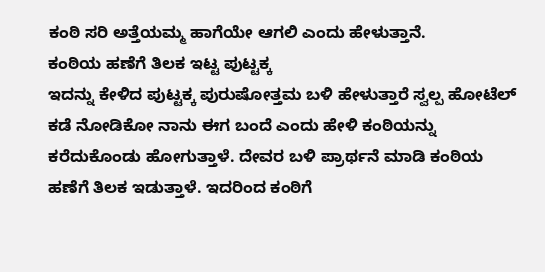ಕಂಠಿ ಸರಿ ಅತ್ತೆಯಮ್ಮ ಹಾಗೆಯೇ ಆಗಲಿ ಎಂದು ಹೇಳುತ್ತಾನೆ.
ಕಂಠಿಯ ಹಣೆಗೆ ತಿಲಕ ಇಟ್ಟ ಪುಟ್ಟಕ್ಕ
ಇದನ್ನು ಕೇಳಿದ ಪುಟ್ಟಕ್ಕ ಪುರುಷೋತ್ತಮ ಬಳಿ ಹೇಳುತ್ತಾರೆ ಸ್ವಲ್ಪ ಹೋಟೆಲ್ ಕಡೆ ನೋಡಿಕೋ ನಾನು ಈಗ ಬಂದೆ ಎಂದು ಹೇಳಿ ಕಂಠಿಯನ್ನು ಕರೆದುಕೊಂಡು ಹೋಗುತ್ತಾಳೆ. ದೇವರ ಬಳಿ ಪ್ರಾರ್ಥನೆ ಮಾಡಿ ಕಂಠಿಯ ಹಣೆಗೆ ತಿಲಕ ಇಡುತ್ತಾಳೆ. ಇದರಿಂದ ಕಂಠಿಗೆ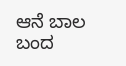ಆನೆ ಬಾಲ ಬಂದ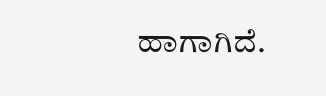ಹಾಗಾಗಿದೆ.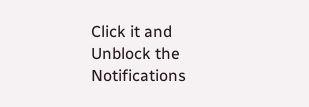Click it and Unblock the Notifications